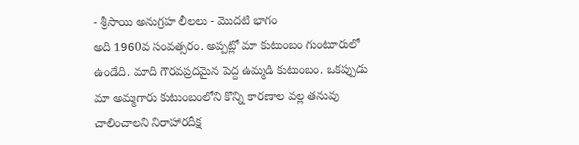- శ్రీసాయి అనుగ్రహ లీలలు - మొదటి భాగం
అది 1960వ సంవత్సరం. అప్పట్లో మా కుటుంబం గుంటూరులో ఉండేది. మాది గౌరవప్రదమైన పెద్ద ఉమ్మడి కుటుంబం. ఒకప్పుడు మా అమ్మగారు కుటుంబంలోని కొన్ని కారణాల వల్ల తనువు చాలించాలని నిరాహారదీక్ష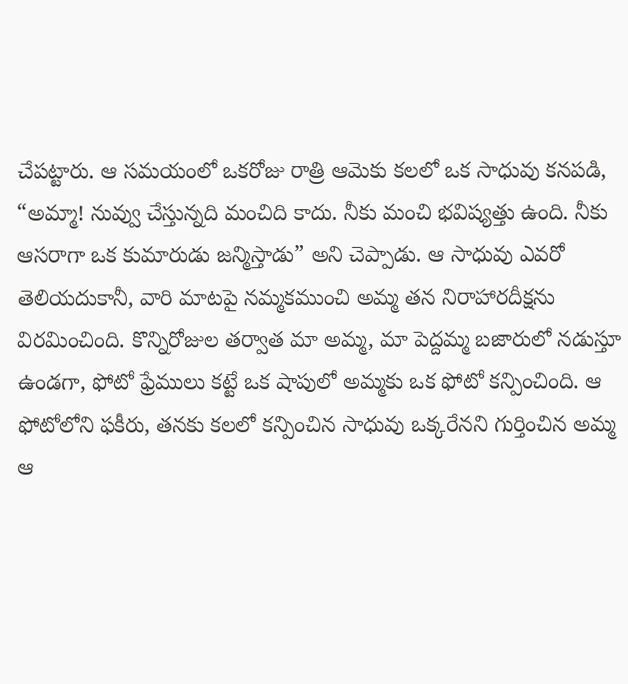చేపట్టారు. ఆ సమయంలో ఒకరోజు రాత్రి ఆమెకు కలలో ఒక సాధువు కనపడి, “అమ్మా! నువ్వు చేస్తున్నది మంచిది కాదు. నీకు మంచి భవిష్యత్తు ఉంది. నీకు ఆసరాగా ఒక కుమారుడు జన్మిస్తాడు” అని చెప్పాడు. ఆ సాధువు ఎవరో తెలియదుకానీ, వారి మాటపై నమ్మకముంచి అమ్మ తన నిరాహారదీక్షను విరమించింది. కొన్నిరోజుల తర్వాత మా అమ్మ, మా పెద్దమ్మ బజారులో నడుస్తూ ఉండగా, ఫోటో ఫ్రేములు కట్టే ఒక షాపులో అమ్మకు ఒక ఫోటో కన్పించింది. ఆ ఫోటోలోని ఫకీరు, తనకు కలలో కన్పించిన సాధువు ఒక్కరేనని గుర్తించిన అమ్మ ఆ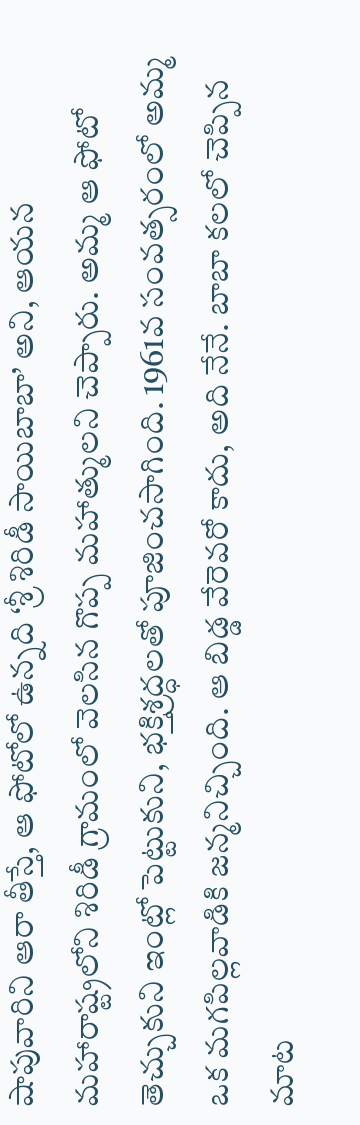షాపువారిని ఆరా తీస్తే, ఆ ఫోటోలో ఉన్నది ‘శ్రీ శిరిడీ సాయిబాబా’ అని, ఆయన మహారాష్ట్రలోని శిరిడీ గ్రామంలో వెలసిన గొప్ప మహాత్ములని చెప్పారు. అమ్మ ఆ ఫోటో తెచ్చుకుని ఇంట్లో పెట్టుకుని, భక్తిశ్రద్ధలతో పూజించసాగింది. 1961వ సంవత్సరంలో అమ్మ ఒక మగపిల్లవాడికి జన్మనిచ్చింది. ఆ బిడ్డ వేరెవరో కాదు, అది నేనే. బాబా కలలో చెప్పిన మాట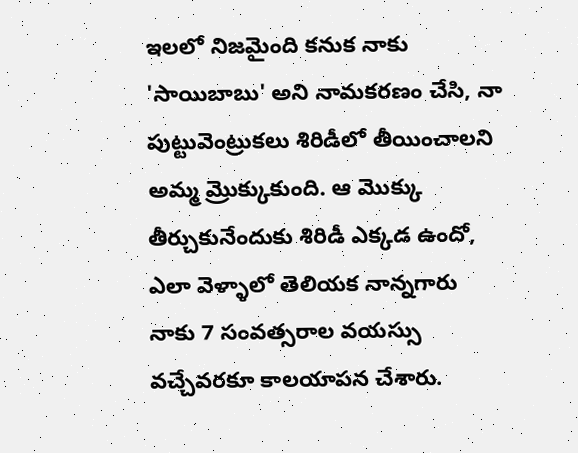ఇలలో నిజమైంది కనుక నాకు 'సాయిబాబు' అని నామకరణం చేసి, నా పుట్టువెంట్రుకలు శిరిడీలో తీయించాలని అమ్మ మ్రొక్కుకుంది. ఆ మొక్కు తీర్చుకునేందుకు శిరిడీ ఎక్కడ ఉందో, ఎలా వెళ్ళాలో తెలియక నాన్నగారు నాకు 7 సంవత్సరాల వయస్సు వచ్చేవరకూ కాలయాపన చేశారు.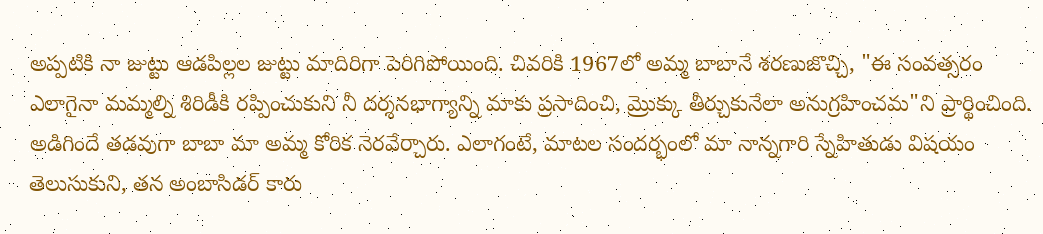అప్పటికి నా జుట్టు ఆడపిల్లల జుట్టు మాదిరిగా పెరిగిపోయింది. చివరికి 1967లో అమ్మ బాబానే శరణుజొచ్చి, "ఈ సంవత్సరం ఎలాగైనా మమ్మల్ని శిరిడీకి రప్పించుకుని నీ దర్శనభాగ్యాన్ని మాకు ప్రసాదించి, మ్రొక్కు తీర్చుకునేలా అనుగ్రహించమ"ని ప్రార్థించింది. అడిగిందే తడవుగా బాబా మా అమ్మ కోరిక నెరవేర్చారు. ఎలాగంటే, మాటల సందర్భంలో మా నాన్నగారి స్నేహితుడు విషయం తెలుసుకుని, తన అంబాసిడర్ కారు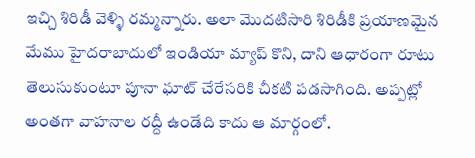ఇచ్చి శిరిడీ వెళ్ళి రమ్మన్నారు. అలా మొదటిసారి శిరిడీకి ప్రయాణమైన మేము హైదరాబాదులో ఇండియా మ్యాప్ కొని, దాని ఆధారంగా రూటు తెలుసుకుంటూ పూనా ఘాట్ చేరేసరికి చీకటి పడసాగింది. అప్పట్లో అంతగా వాహనాల రద్దీ ఉండేది కాదు ఆ మార్గంలో.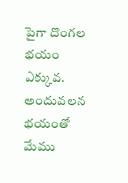పైగా దొంగల భయం ఎక్కువ. అందువలన భయంతో మేము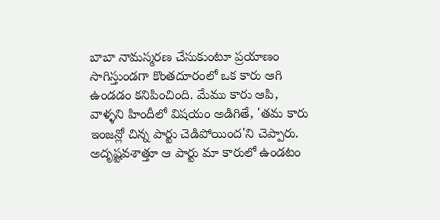బాబా నామస్మరణ చేసుకుంటూ ప్రయాణం సాగిస్తుండగా కొంతదూరంలో ఒక కారు ఆగి ఉండడం కనిపించింది. మేము కారు ఆపి, వాళ్ళని హిందీలో విషయం అడిగితే, 'తమ కారు ఇంజన్లో చిన్న పార్టు చెడిపోయింద'ని చెప్పారు. అదృష్టవశాత్తూ ఆ పార్టు మా కారులో ఉండటం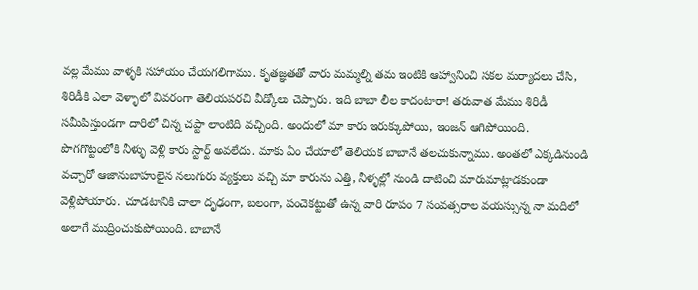వల్ల మేము వాళ్ళకి సహాయం చేయగలిగాము. కృతజ్ఞతతో వారు మమ్మల్ని తమ ఇంటికి ఆహ్వానించి సకల మర్యాదలు చేసి, శిరిడీకి ఎలా వెళ్ళాలో వివరంగా తెలియపరచి వీడ్కోలు చెప్పారు. ఇది బాబా లీల కాదంటారా! తరువాత మేము శిరిడీ సమీపిస్తుండగా దారిలో చిన్న చప్టా లాంటిది వచ్చింది. అందులో మా కారు ఇరుక్కుపోయి, ఇంజన్ ఆగిపోయింది. పొగగొట్టంలోకి నీళ్ళు వెళ్లి కారు స్టార్ట్ అవలేదు. మాకు ఏం చేయాలో తెలియక బాబానే తలచుకున్నాము. అంతలో ఎక్కడినుండి వచ్చారో ఆజానుబాహులైన నలుగురు వ్యక్తులు వచ్చి మా కారును ఎత్తి, నీళ్ళల్లో నుండి దాటించి మారుమాట్లాడకుండా వెళ్లిపోయారు. చూడటానికి చాలా దృఢంగా, బలంగా, పంచెకట్టుతో ఉన్న వారి రూపం 7 సంవత్సరాల వయస్సున్న నా మదిలో అలాగే ముద్రించుకుపోయింది. బాబానే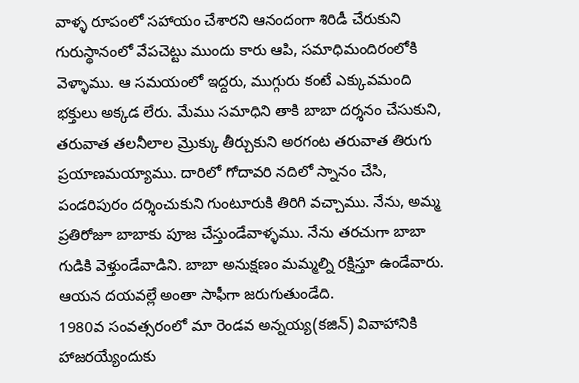వాళ్ళ రూపంలో సహాయం చేశారని ఆనందంగా శిరిడీ చేరుకుని గురుస్థానంలో వేపచెట్టు ముందు కారు ఆపి, సమాధిమందిరంలోకి వెళ్ళాము. ఆ సమయంలో ఇద్దరు, ముగ్గురు కంటే ఎక్కువమంది భక్తులు అక్కడ లేరు. మేము సమాధిని తాకి బాబా దర్శనం చేసుకుని, తరువాత తలనీలాల మ్రొక్కు తీర్చుకుని అరగంట తరువాత తిరుగు ప్రయాణమయ్యాము. దారిలో గోదావరి నదిలో స్నానం చేసి, పండరిపురం దర్శించుకుని గుంటూరుకి తిరిగి వచ్చాము. నేను, అమ్మ ప్రతిరోజూ బాబాకు పూజ చేస్తుండేవాళ్ళము. నేను తరచుగా బాబా గుడికి వెళ్తుండేవాడిని. బాబా అనుక్షణం మమ్మల్ని రక్షిస్తూ ఉండేవారు. ఆయన దయవల్లే అంతా సాఫీగా జరుగుతుండేది.
1980వ సంవత్సరంలో మా రెండవ అన్నయ్య(కజిన్) వివాహానికి హాజరయ్యేందుకు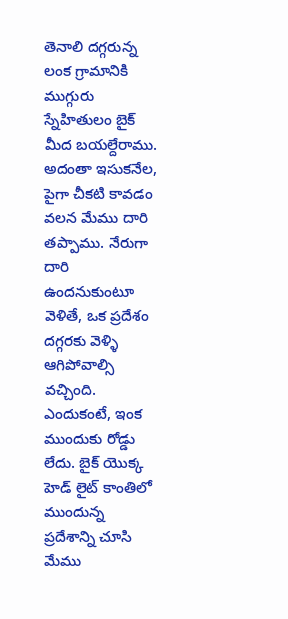తెనాలి దగ్గరున్న లంక గ్రామానికి ముగ్గురు స్నేహితులం బైక్ మీద బయల్దేరాము. అదంతా ఇసుకనేల, పైగా చీకటి కావడం వలన మేము దారి తప్పాము. నేరుగా దారి ఉందనుకుంటూ వెళితే, ఒక ప్రదేశం దగ్గరకు వెళ్ళి ఆగిపోవాల్సి వచ్చింది. ఎందుకంటే, ఇంక ముందుకు రోడ్డు లేదు. బైక్ యొక్క హెడ్ లైట్ కాంతిలో ముందున్న ప్రదేశాన్ని చూసి మేము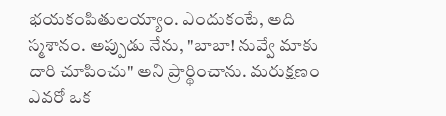భయకంపితులయ్యాం. ఎందుకంటే, అది స్మశానం. అప్పుడు నేను, "బాబా! నువ్వే మాకు దారి చూపించు" అని ప్రార్థించాను. మరుక్షణం ఎవరో ఒక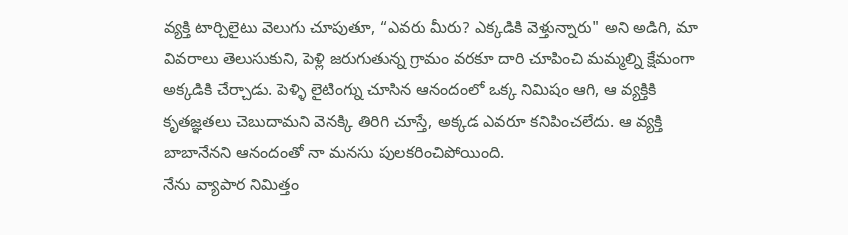వ్యక్తి టార్చిలైటు వెలుగు చూపుతూ, “ఎవరు మీరు? ఎక్కడికి వెళ్తున్నారు" అని అడిగి, మా వివరాలు తెలుసుకుని, పెళ్లి జరుగుతున్న గ్రామం వరకూ దారి చూపించి మమ్మల్ని క్షేమంగా అక్కడికి చేర్చాడు. పెళ్ళి లైటింగ్ను చూసిన ఆనందంలో ఒక్క నిమిషం ఆగి, ఆ వ్యక్తికి కృతజ్ఞతలు చెబుదామని వెనక్కి తిరిగి చూస్తే, అక్కడ ఎవరూ కనిపించలేదు. ఆ వ్యక్తి బాబానేనని ఆనందంతో నా మనసు పులకరించిపోయింది.
నేను వ్యాపార నిమిత్తం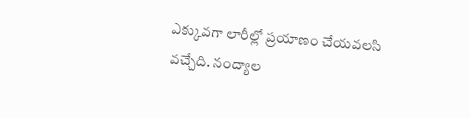ఎక్కువగా లారీల్లో ప్రయాణం చేయవలసి వచ్చేది. నంద్యాల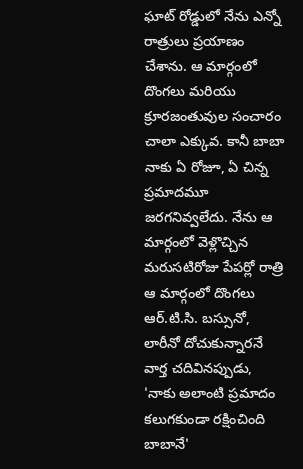ఘాట్ రోడ్డులో నేను ఎన్నో రాత్రులు ప్రయాణం చేశాను. ఆ మార్గంలో దొంగలు మరియు క్రూరజంతువుల సంచారం చాలా ఎక్కువ. కానీ బాబా నాకు ఏ రోజూ, ఏ చిన్న ప్రమాదమూ జరగనివ్వలేదు. నేను ఆ మార్గంలో వెళ్లొచ్చిన మరుసటిరోజు పేపర్లో రాత్రి ఆ మార్గంలో దొంగలు ఆర్.టి.సి. బస్సునో, లారీనో దోచుకున్నారనే వార్త చదివినప్పుడు, 'నాకు అలాంటి ప్రమాదం కలుగకుండా రక్షించింది బాబానే'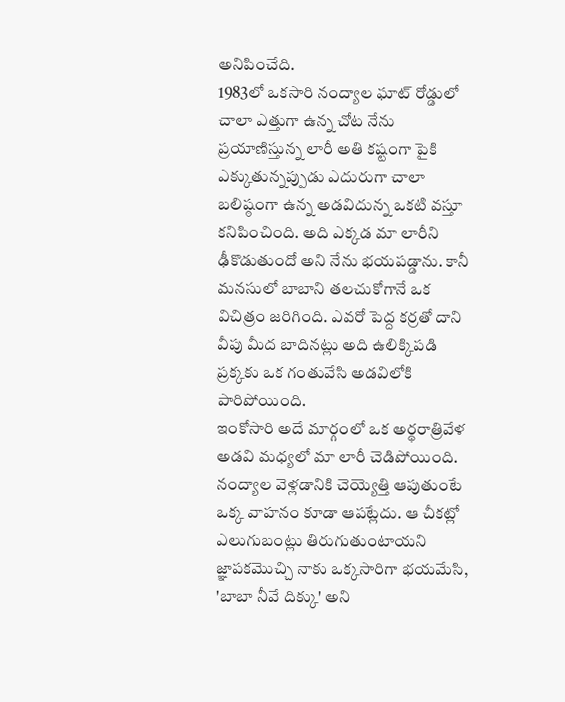అనిపించేది.
1983లో ఒకసారి నంద్యాల ఘాట్ రోడ్డులో చాలా ఎత్తుగా ఉన్న చోట నేను ప్రయాణిస్తున్న లారీ అతి కష్టంగా పైకి ఎక్కుతున్నప్పుడు ఎదురుగా చాలా బలిష్ఠంగా ఉన్న అడవిదున్న ఒకటి వస్తూ కనిపించింది. అది ఎక్కడ మా లారీని ఢీకొడుతుందో అని నేను భయపడ్డాను. కానీ మనసులో బాబాని తలచుకోగానే ఒక విచిత్రం జరిగింది. ఎవరో పెద్ద కర్రతో దాని వీపు మీద బాదినట్లు అది ఉలిక్కిపడి ప్రక్కకు ఒక గంతువేసి అడవిలోకి పారిపోయింది.
ఇంకోసారి అదే మార్గంలో ఒక అర్థరాత్రివేళ అడవి మధ్యలో మా లారీ చెడిపోయింది. నంద్యాల వెళ్లడానికి చెయ్యెత్తి ఆపుతుంటే ఒక్క వాహనం కూడా ఆపట్లేదు. ఆ చీకట్లో ఎలుగుబంట్లు తిరుగుతుంటాయని జ్ఞాపకమొచ్చి నాకు ఒక్కసారిగా భయమేసి, 'బాబా నీవే దిక్కు' అని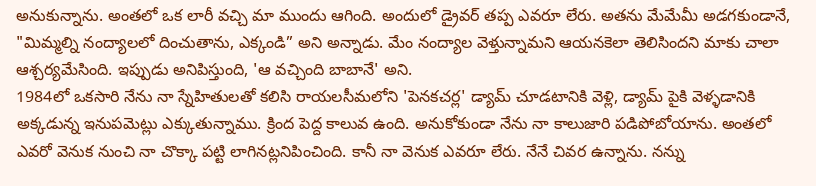అనుకున్నాను. అంతలో ఒక లారీ వచ్చి మా ముందు ఆగింది. అందులో డ్రైవర్ తప్ప ఎవరూ లేరు. అతను మేమేమీ అడగకుండానే, "మిమ్మల్ని నంద్యాలలో దించుతాను, ఎక్కండి” అని అన్నాడు. మేం నంద్యాల వెళ్తున్నామని ఆయనకెలా తెలిసిందని మాకు చాలా ఆశ్చర్యమేసింది. ఇప్పుడు అనిపిస్తుంది, 'ఆ వచ్చింది బాబానే' అని.
1984లో ఒకసారి నేను నా స్నేహితులతో కలిసి రాయలసీమలోని 'పెనకచర్ల' డ్యామ్ చూడటానికి వెళ్లి, డ్యామ్ పైకి వెళ్ళడానికి అక్కడున్న ఇనుపమెట్లు ఎక్కుతున్నాము. క్రింద పెద్ద కాలువ ఉంది. అనుకోకుండా నేను నా కాలుజారి పడిపోబోయాను. అంతలో ఎవరో వెనుక నుంచి నా చొక్కా పట్టి లాగినట్లనిపించింది. కానీ నా వెనుక ఎవరూ లేరు. నేనే చివర ఉన్నాను. నన్ను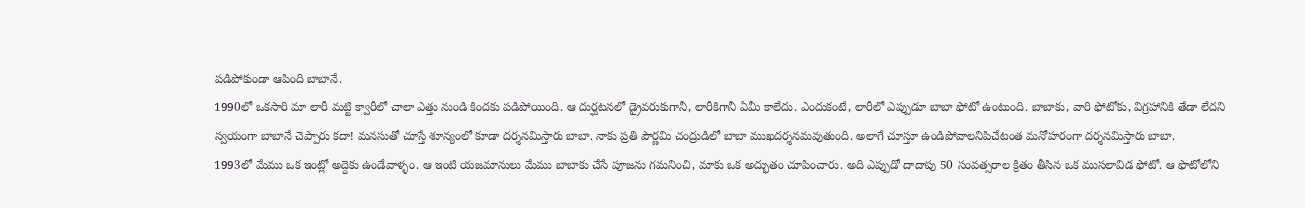పడిపోకుండా ఆపింది బాబానే.
1990లో ఒకసారి మా లారీ మట్టి క్వారీలో చాలా ఎత్తు నుండి కిందకు పడిపోయింది. ఆ దుర్ఘటనలో డ్రైవరుకుగానీ, లారీకిగానీ ఏమీ కాలేదు. ఎందుకంటే, లారీలో ఎప్పుడూ బాబా ఫోటో ఉంటుంది. బాబాకు, వారి ఫోటోకు, విగ్రహానికి తేడా లేదని స్వయంగా బాబానే చెప్పారు కదా! మనసుతో చూస్తే శూన్యంలో కూడా దర్శనమిస్తారు బాబా. నాకు ప్రతి పౌర్ణమి చంద్రుడిలో బాబా ముఖదర్శనమవుతుంది. అలాగే చూస్తూ ఉండిపోవాలనిపిచేటంత మనోహరంగా దర్శనమిస్తారు బాబా.
1993లో మేము ఒక ఇంట్లో అద్దెకు ఉండేవాళ్ళం. ఆ ఇంటి యజమానులు మేము బాబాకు చేసే పూజను గమనించి, మాకు ఒక అద్భుతం చూపించారు. అది ఎప్పుడో దాదాపు 50 సంవత్సరాల క్రితం తీసిన ఒక ముసలావిడ ఫోటో. ఆ ఫొటోలోని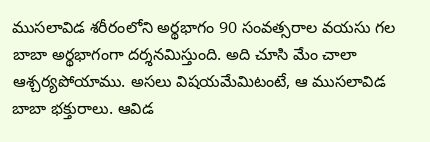ముసలావిడ శరీరంలోని అర్థభాగం 90 సంవత్సరాల వయసు గల బాబా అర్థభాగంగా దర్శనమిస్తుంది. అది చూసి మేం చాలా ఆశ్చర్యపోయాము. అసలు విషయమేమిటంటే, ఆ ముసలావిడ బాబా భక్తురాలు. ఆవిడ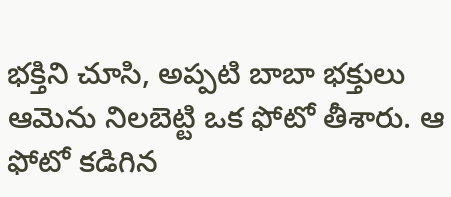భక్తిని చూసి, అప్పటి బాబా భక్తులు ఆమెను నిలబెట్టి ఒక ఫోటో తీశారు. ఆ ఫోటో కడిగిన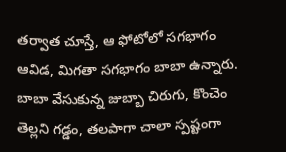తర్వాత చూస్తే, ఆ ఫోటోలో సగభాగం ఆవిడ, మిగతా సగభాగం బాబా ఉన్నారు. బాబా వేసుకున్న జుబ్బా చిరుగు, కొంచెం తెల్లని గడ్డం, తలపాగా చాలా స్పష్టంగా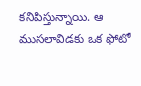కనిపిస్తున్నాయి. ఆ ముసలావిడకు ఒక ఫోటో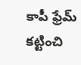కాపీ ఫ్రేమ్ కట్టించి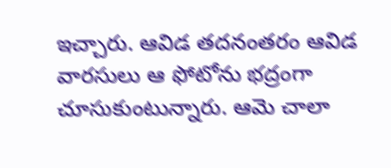ఇచ్చారు. ఆవిడ తదనంతరం ఆవిడ వారసులు ఆ ఫోటోను భద్రంగా చూసుకుంటున్నారు. ఆమె చాలా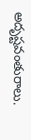అదృష్టవంతురాలు.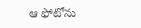ఆ ఫోటోను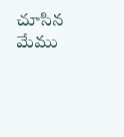చూసిన మేము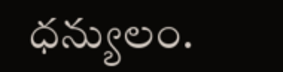ధన్యులం.